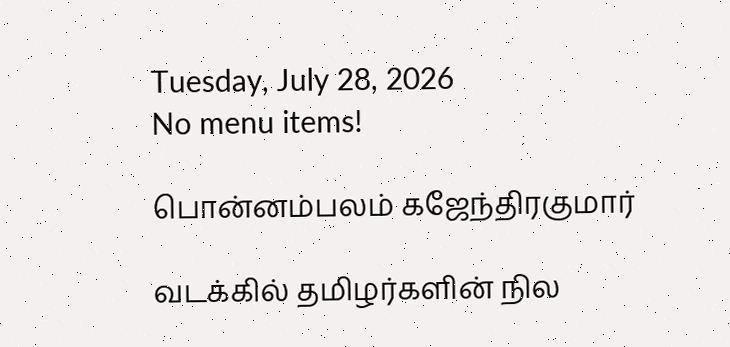Tuesday, July 28, 2026
No menu items!

பொன்னம்பலம் கஜேந்திரகுமார்

வடக்கில் தமிழர்களின் நில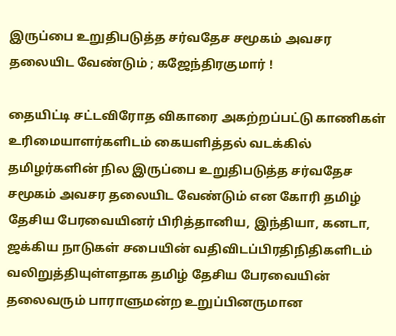இருப்பை உறுதிபடுத்த சர்வதேச சமூகம் அவசர தலையிட வேண்டும் ; கஜேந்திரகுமார் !

தையிட்டி சட்டவிரோத விகாரை அகற்றப்பட்டு காணிகள் உரிமையாளர்களிடம் கையளித்தல் வடக்கில் தமிழர்களின் நில இருப்பை உறுதிபடுத்த சர்வதேச சமூகம் அவசர தலையிட வேண்டும் என கோரி தமிழ் தேசிய பேரவையினர் பிரித்தானிய, இந்தியா, கனடா, ஜக்கிய நாடுகள் சபையின் வதிவிடப்பிரதிநிதிகளிடம் வலிறுத்தியுள்ளதாக தமிழ் தேசிய பேரவையின் தலைவரும் பாராளுமன்ற உறுப்பினருமான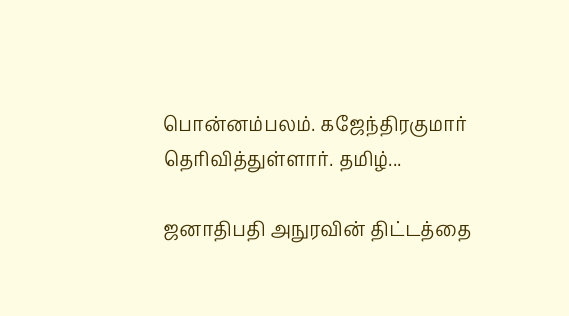பொன்னம்பலம். கஜேந்திரகுமார் தெரிவித்துள்ளார். தமிழ்...

ஜனாதிபதி அநுரவின் திட்டத்தை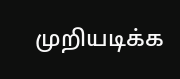முறியடிக்க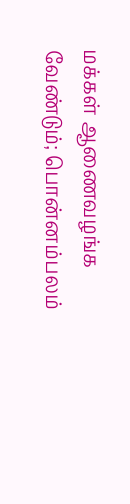மக்கள் ஆணைவழங்க வேண்டும்; பொன்னம்பலம்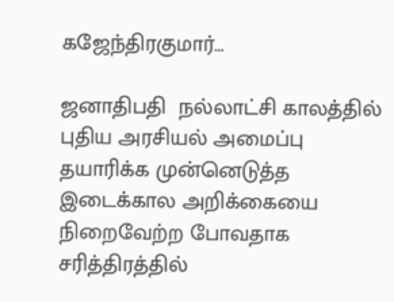கஜேந்திரகுமார்…

ஜனாதிபதி  நல்லாட்சி காலத்தில் புதிய அரசியல் அமைப்பு தயாரிக்க முன்னெடுத்த இடைக்கால அறிக்கையை நிறைவேற்ற போவதாக சரித்திரத்தில்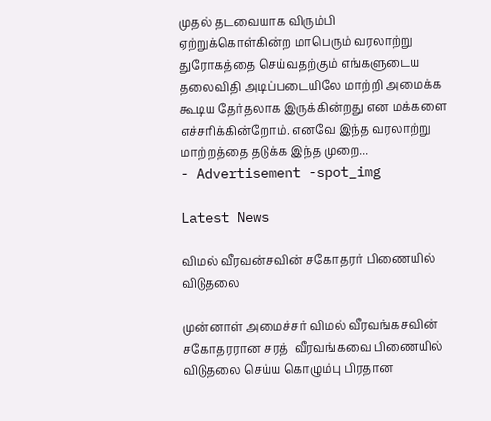முதல் தடவையாக விரும்பி ஏற்றுக்கொள்கின்ற மாபெரும் வரலாற்று துரோகத்தை செய்வதற்கும் எங்களுடைய தலைவிதி அடிப்படையிலே மாற்றி அமைக்க கூடிய தேர்தலாக இருக்கின்றது என மக்களை எச்சரிக்கின்றோம். எனவே இந்த வரலாற்று மாற்றத்தை தடுக்க இந்த முறை...
- Advertisement -spot_img

Latest News

விமல் வீரவன்சவின் சகோதரர் பிணையில் விடுதலை

முன்னாள் அமைச்சர் விமல் வீரவங்கசவின் சகோதரரான சரத்  வீரவங்கவை பிணையில் விடுதலை செய்ய கொழும்பு பிரதான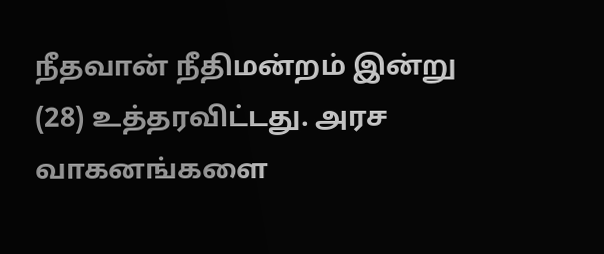நீதவான் நீதிமன்றம் இன்று (28) உத்தரவிட்டது. அரச வாகனங்களை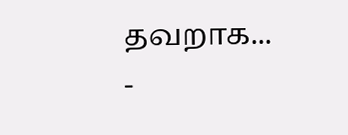தவறாக...
-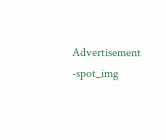Advertisement -spot_img